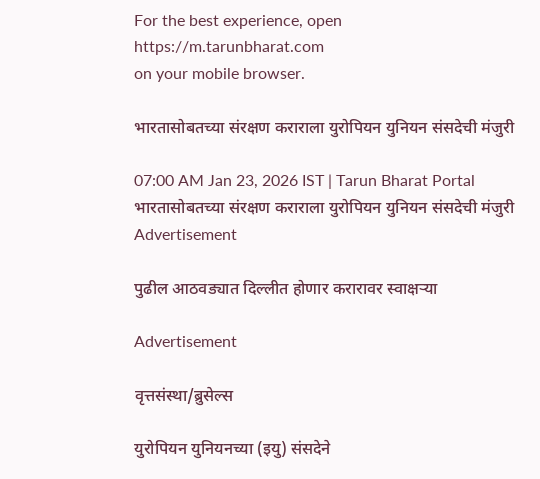For the best experience, open
https://m.tarunbharat.com
on your mobile browser.

भारतासोबतच्या संरक्षण कराराला युरोपियन युनियन संसदेची मंजुरी

07:00 AM Jan 23, 2026 IST | Tarun Bharat Portal
भारतासोबतच्या संरक्षण कराराला युरोपियन युनियन संसदेची मंजुरी
Advertisement

पुढील आठवड्यात दिल्लीत होणार करारावर स्वाक्षऱ्या

Advertisement

वृत्तसंस्था/ब्रुसेल्स

युरोपियन युनियनच्या (इयु) संसदेने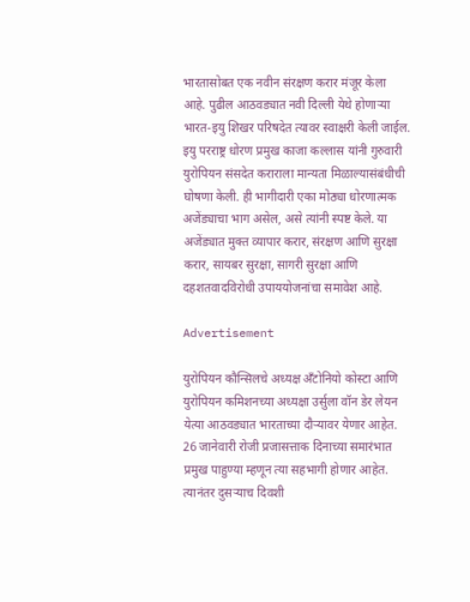भारतासोबत एक नवीन संरक्षण करार मंजूर केला आहे. पुढील आठवड्यात नवी दिल्ली येथे होणाऱ्या भारत-इयु शिखर परिषदेत त्यावर स्वाक्षरी केली जाईल. इयु परराष्ट्र धोरण प्रमुख काजा कल्लास यांनी गुरुवारी युरोपियन संसदेत कराराला मान्यता मिळाल्यासंबंधीची घोषणा केली. ही भागीदारी एका मोठ्या धोरणात्मक अजेंड्याचा भाग असेल, असे त्यांनी स्पष्ट केले. या अजेंड्यात मुक्त व्यापार करार, संरक्षण आणि सुरक्षा करार, सायबर सुरक्षा, सागरी सुरक्षा आणि दहशतवादविरोधी उपाययोजनांचा समावेश आहे.

Advertisement

युरोपियन कौन्सिलचे अध्यक्ष अँटोनियो कोस्टा आणि युरोपियन कमिशनच्या अध्यक्षा उर्सुला वॉन डेर लेयन येत्या आठवड्यात भारताच्या दौऱ्यावर येणार आहेत. 26 जानेवारी रोजी प्रजासत्ताक दिनाच्या समारंभात प्रमुख पाहुण्या म्हणून त्या सहभागी होणार आहेत. त्यानंतर दुसऱ्याच दिवशी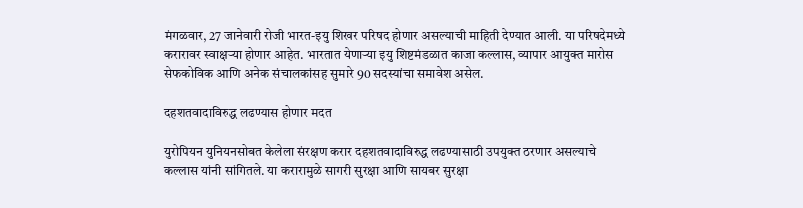मंगळवार, 27 जानेवारी रोजी भारत-इयु शिखर परिषद होणार असल्याची माहिती देण्यात आली. या परिषदेमध्ये करारावर स्वाक्षऱ्या होणार आहेत. भारतात येणाऱ्या इयु शिष्टमंडळात काजा कल्लास, व्यापार आयुक्त मारोस सेफकोविक आणि अनेक संचालकांसह सुमारे 90 सदस्यांचा समावेश असेल.

दहशतवादाविरुद्ध लढण्यास होणार मदत

युरोपियन युनियनसोबत केलेला संरक्षण करार दहशतवादाविरुद्ध लढण्यासाठी उपयुक्त ठरणार असल्याचे कल्लास यांनी सांगितले. या करारामुळे सागरी सुरक्षा आणि सायबर सुरक्षा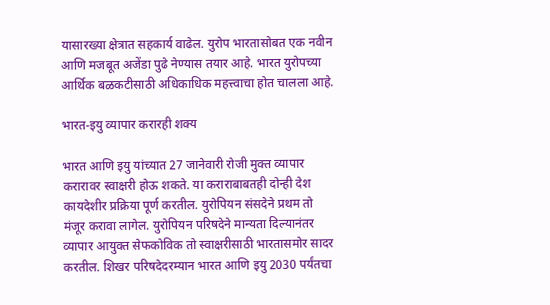यासारख्या क्षेत्रात सहकार्य वाढेल. युरोप भारतासोबत एक नवीन आणि मजबूत अजेंडा पुढे नेण्यास तयार आहे. भारत युरोपच्या आर्थिक बळकटीसाठी अधिकाधिक महत्त्वाचा होत चालला आहे.

भारत-इयु व्यापार करारही शक्य

भारत आणि इयु यांच्यात 27 जानेवारी रोजी मुक्त व्यापार करारावर स्वाक्षरी होऊ शकते. या कराराबाबतही दोन्ही देश कायदेशीर प्रक्रिया पूर्ण करतील. युरोपियन संसदेने प्रथम तो मंजूर करावा लागेल. युरोपियन परिषदेने मान्यता दिल्यानंतर व्यापार आयुक्त सेफकोविक तो स्वाक्षरीसाठी भारतासमोर सादर करतील. शिखर परिषदेदरम्यान भारत आणि इयु 2030 पर्यंतचा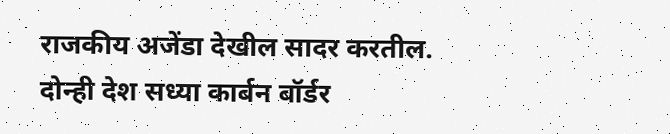राजकीय अजेंडा देखील सादर करतील. दोन्ही देश सध्या कार्बन बॉर्डर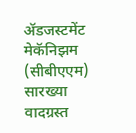ॲडजस्टमेंट मेकॅनिझम (सीबीएएम) सारख्या वादग्रस्त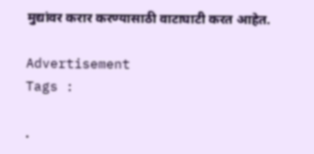मुद्यांवर करार करण्यासाठी वाटाघाटी करत आहेत.

Advertisement
Tags :

.